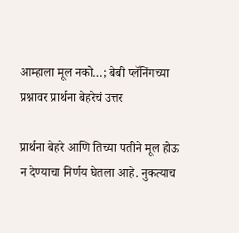आम्हाला मूल नको…; बेबी प्लॅनिंगच्या प्रश्नावर प्रार्थना बेहरेचं उत्तर

प्रार्थना बेहरे आणि तिच्या पतीने मूल होऊ न देण्याचा निर्णय घेतला आहे. नुकत्याच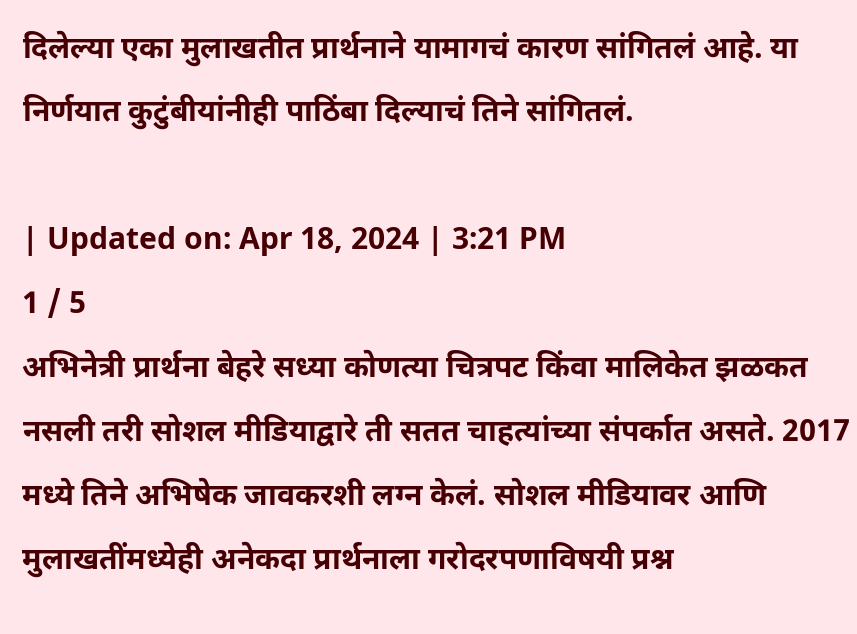दिलेल्या एका मुलाखतीत प्रार्थनाने यामागचं कारण सांगितलं आहे. या निर्णयात कुटुंबीयांनीही पाठिंबा दिल्याचं तिने सांगितलं.

| Updated on: Apr 18, 2024 | 3:21 PM
1 / 5
अभिनेत्री प्रार्थना बेहरे सध्या कोणत्या चित्रपट किंवा मालिकेत झळकत नसली तरी सोशल मीडियाद्वारे ती सतत चाहत्यांच्या संपर्कात असते. 2017 मध्ये तिने अभिषेक जावकरशी लग्न केलं. सोशल मीडियावर आणि मुलाखतींमध्येही अनेकदा प्रार्थनाला गरोदरपणाविषयी प्रश्न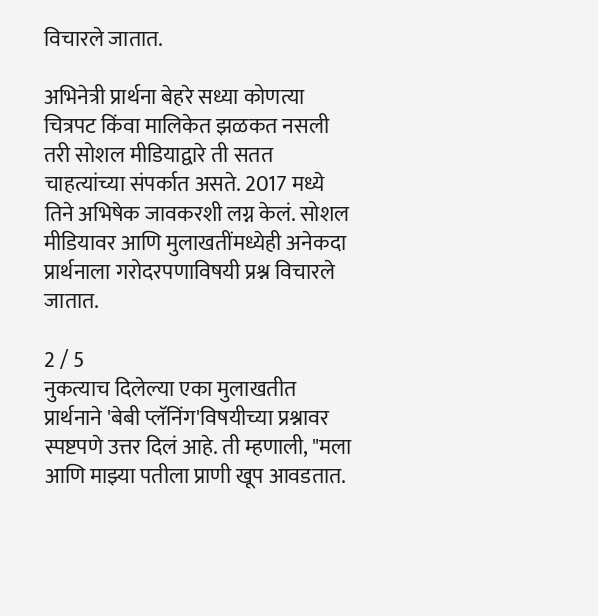विचारले जातात.

अभिनेत्री प्रार्थना बेहरे सध्या कोणत्या चित्रपट किंवा मालिकेत झळकत नसली तरी सोशल मीडियाद्वारे ती सतत चाहत्यांच्या संपर्कात असते. 2017 मध्ये तिने अभिषेक जावकरशी लग्न केलं. सोशल मीडियावर आणि मुलाखतींमध्येही अनेकदा प्रार्थनाला गरोदरपणाविषयी प्रश्न विचारले जातात.

2 / 5
नुकत्याच दिलेल्या एका मुलाखतीत प्रार्थनाने 'बेबी प्लॅनिंग'विषयीच्या प्रश्नावर स्पष्टपणे उत्तर दिलं आहे. ती म्हणाली, "मला आणि माझ्या पतीला प्राणी खूप आवडतात.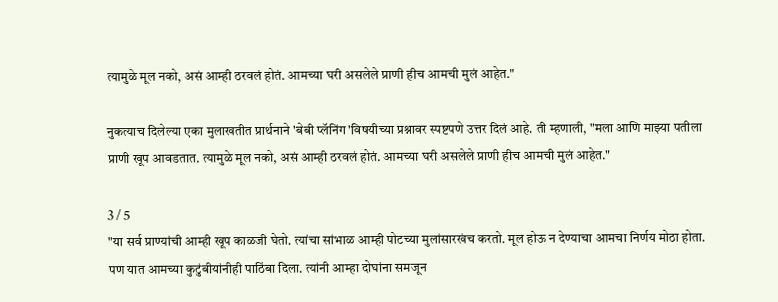त्यामुळे मूल नको, असं आम्ही ठरवलं होतं. आमच्या घरी असलेले प्राणी हीच आमची मुलं आहेत."

नुकत्याच दिलेल्या एका मुलाखतीत प्रार्थनाने 'बेबी प्लॅनिंग'विषयीच्या प्रश्नावर स्पष्टपणे उत्तर दिलं आहे. ती म्हणाली, "मला आणि माझ्या पतीला प्राणी खूप आवडतात. त्यामुळे मूल नको, असं आम्ही ठरवलं होतं. आमच्या घरी असलेले प्राणी हीच आमची मुलं आहेत."

3 / 5
"या सर्व प्राण्यांची आम्ही खूप काळजी घेतो. त्यांचा सांभाळ आम्ही पोटच्या मुलांसारखंच करतो. मूल होऊ न देण्याचा आमचा निर्णय मोठा होता. पण यात आमच्या कुटुंबीयांनीही पाठिंबा दिला. त्यांनी आम्हा दोघांना समजून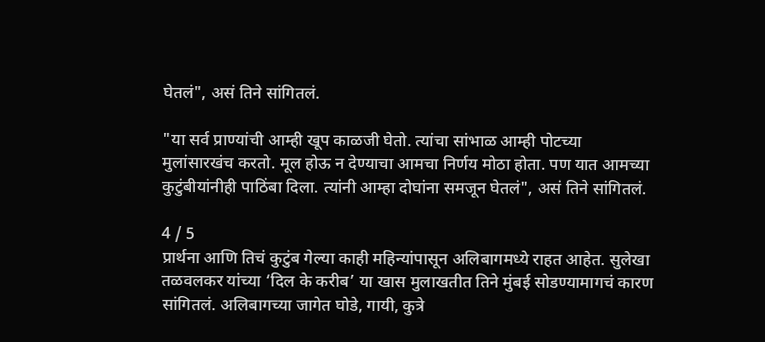घेतलं", असं तिने सांगितलं.

"या सर्व प्राण्यांची आम्ही खूप काळजी घेतो. त्यांचा सांभाळ आम्ही पोटच्या मुलांसारखंच करतो. मूल होऊ न देण्याचा आमचा निर्णय मोठा होता. पण यात आमच्या कुटुंबीयांनीही पाठिंबा दिला. त्यांनी आम्हा दोघांना समजून घेतलं", असं तिने सांगितलं.

4 / 5
प्रार्थना आणि तिचं कुटुंब गेल्या काही महिन्यांपासून अलिबागमध्ये राहत आहेत. सुलेखा तळवलकर यांच्या ‘दिल के करीब’ या खास मुलाखतीत तिने मुंबई सोडण्यामागचं कारण सांगितलं. अलिबागच्या जागेत घोडे, गायी, कुत्रे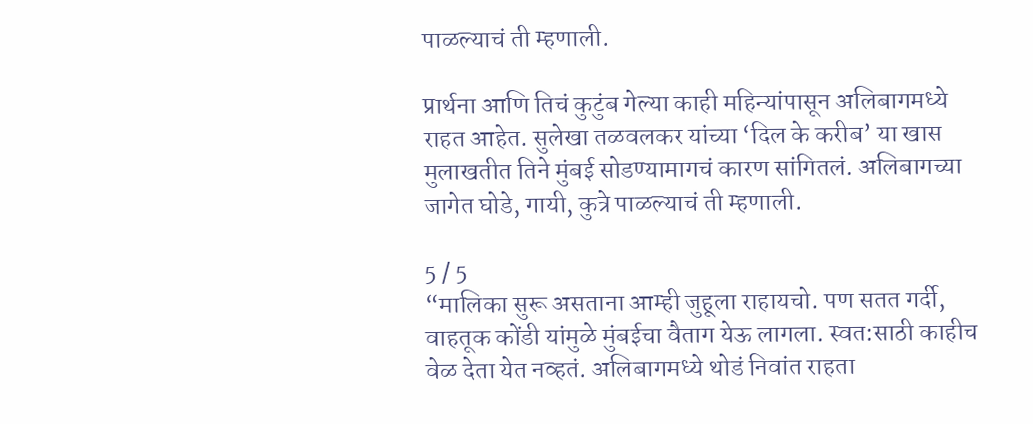पाळल्याचं ती म्हणाली.

प्रार्थना आणि तिचं कुटुंब गेल्या काही महिन्यांपासून अलिबागमध्ये राहत आहेत. सुलेखा तळवलकर यांच्या ‘दिल के करीब’ या खास मुलाखतीत तिने मुंबई सोडण्यामागचं कारण सांगितलं. अलिबागच्या जागेत घोडे, गायी, कुत्रे पाळल्याचं ती म्हणाली.

5 / 5
“मालिका सुरू असताना आम्ही जुहूला राहायचो. पण सतत गर्दी, वाहतूक कोंडी यांमुळे मुंबईचा वैताग येऊ लागला. स्वत:साठी काहीच वेळ देता येत नव्हतं. अलिबागमध्ये थोडं निवांत राहता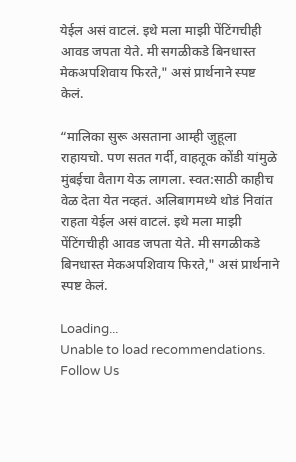येईल असं वाटलं. इथे मला माझी पेंटिंगचीही आवड जपता येते. मी सगळीकडे बिनधास्त मेकअपशिवाय फिरते," असं प्रार्थनाने स्पष्ट केलं.

“मालिका सुरू असताना आम्ही जुहूला राहायचो. पण सतत गर्दी, वाहतूक कोंडी यांमुळे मुंबईचा वैताग येऊ लागला. स्वत:साठी काहीच वेळ देता येत नव्हतं. अलिबागमध्ये थोडं निवांत राहता येईल असं वाटलं. इथे मला माझी पेंटिंगचीही आवड जपता येते. मी सगळीकडे बिनधास्त मेकअपशिवाय फिरते," असं प्रार्थनाने स्पष्ट केलं.

Loading...
Unable to load recommendations.
Follow Us